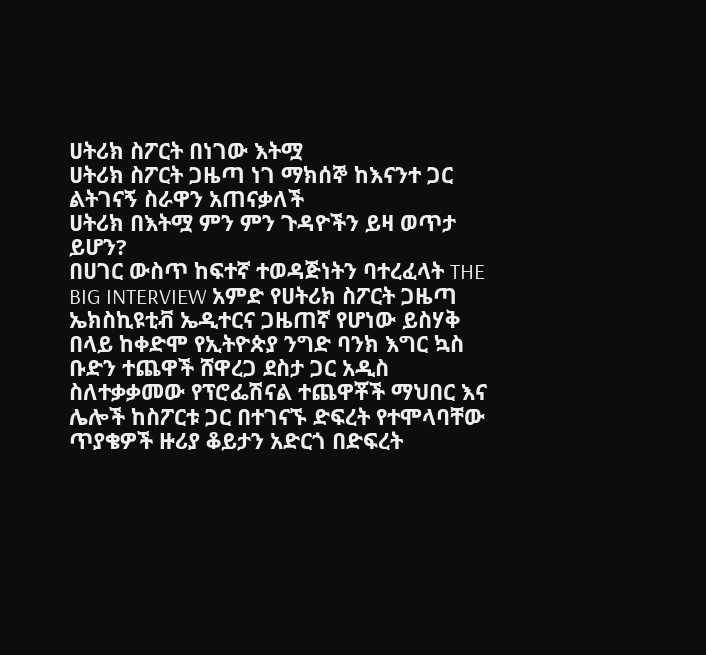ሀትሪክ ስፖርት በነገው እትሟ
ሀትሪክ ስፖርት ጋዜጣ ነገ ማክሰኞ ከእናንተ ጋር ልትገናኝ ስራዋን አጠናቃለች
ሀትሪክ በእትሟ ምን ምን ጉዳዮችን ይዛ ወጥታ ይሆን?
በሀገር ውስጥ ከፍተኛ ተወዳጅነትን ባተረፈላት THE BIG INTERVIEW አምድ የሀትሪክ ስፖርት ጋዜጣ ኤክስኪዩቲቭ ኤዲተርና ጋዜጠኛ የሆነው ይስሃቅ በላይ ከቀድሞ የኢትዮጵያ ንግድ ባንክ እግር ኳስ ቡድን ተጨዋች ሸዋረጋ ደስታ ጋር አዲስ ስለተቃቃመው የፕሮፌሽናል ተጨዋቾች ማህበር እና ሌሎች ከስፖርቱ ጋር በተገናኙ ድፍረት የተሞላባቸው ጥያቄዎች ዙሪያ ቆይታን አድርጎ በድፍረት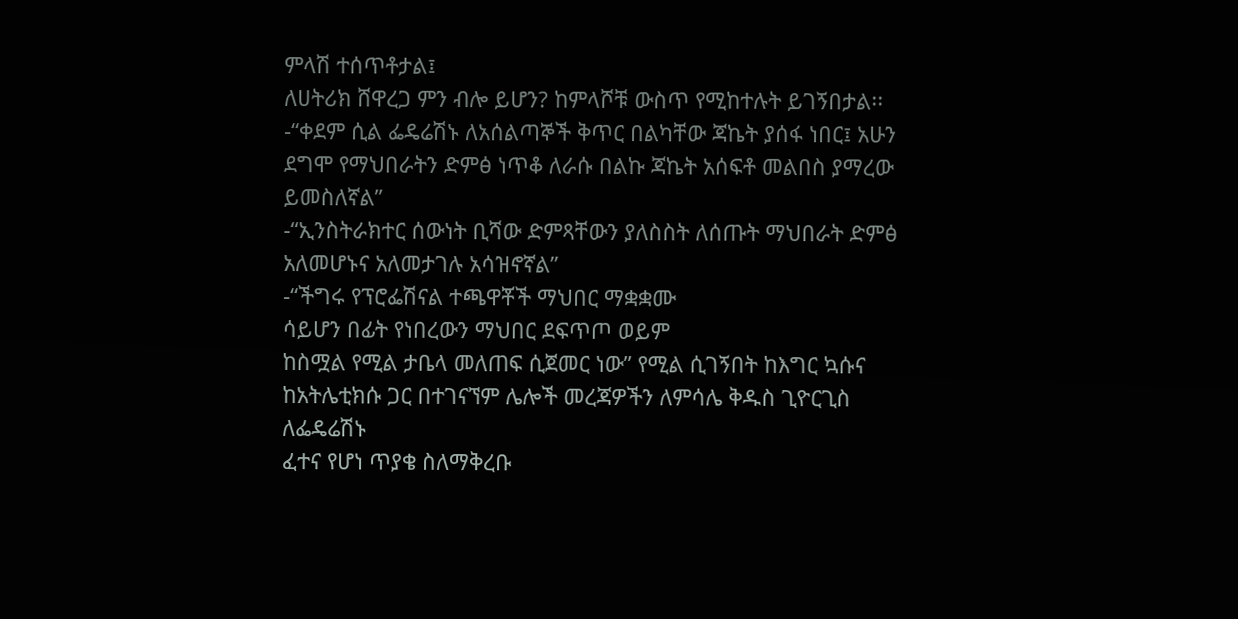ምላሽ ተሰጥቶታል፤
ለሀትሪክ ሸዋረጋ ምን ብሎ ይሆን? ከምላሾቹ ውስጥ የሚከተሉት ይገኝበታል፡፡
-“ቀደም ሲል ፌዴሬሽኑ ለአሰልጣኞች ቅጥር በልካቸው ጃኬት ያሰፋ ነበር፤ አሁን ደግሞ የማህበራትን ድምፅ ነጥቆ ለራሱ በልኩ ጃኬት አሰፍቶ መልበስ ያማረው ይመስለኛል”
-“ኢንስትራክተር ሰውነት ቢሻው ድምጻቸውን ያለስስት ለሰጡት ማህበራት ድምፅ አለመሆኑና አለመታገሉ አሳዝኖኛል”
-“ችግሩ የፕሮፌሽናል ተጫዋቾች ማህበር ማቋቋሙ
ሳይሆን በፊት የነበረውን ማህበር ደፍጥጦ ወይም
ከስሟል የሚል ታቤላ መለጠፍ ሲጀመር ነው” የሚል ሲገኝበት ከእግር ኳሱና ከአትሌቲክሱ ጋር በተገናኘም ሌሎች መረጃዎችን ለምሳሌ ቅዱስ ጊዮርጊስ ለፌዴሬሽኑ
ፈተና የሆነ ጥያቄ ስለማቅረቡ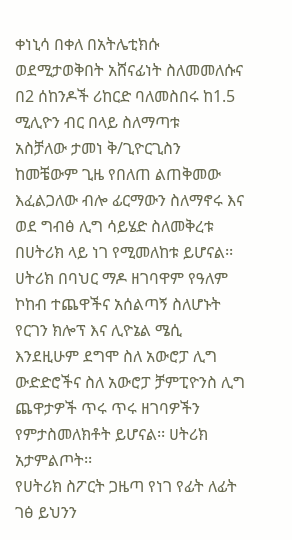ቀነኒሳ በቀለ በአትሌቲክሱ ወደሚታወቅበት አሸናፊነት ስለመመለሱና በ2 ሰከንዶች ሪከርድ ባለመስበሩ ከ1.5
ሚሊዮን ብር በላይ ስለማጣቱ
አስቻለው ታመነ ቅ/ጊዮርጊስን ከመቼውም ጊዜ የበለጠ ልጠቅመው እፈልጋለው ብሎ ፊርማውን ስለማኖሩ እና
ወደ ግብፅ ሊግ ሳይሄድ ስለመቅረቱ በሀትሪክ ላይ ነገ የሚመለከቱ ይሆናል፡፡
ሀትሪክ በባህር ማዶ ዘገባዋም የዓለም ኮከብ ተጨዋችና አሰልጣኝ ስለሆኑት የርገን ክሎፕ እና ሊዮኔል ሜሲ እንደዚሁም ደግሞ ስለ አውሮፓ ሊግ ውድድሮችና ስለ አውሮፓ ቻምፒዮንስ ሊግ ጨዋታዎች ጥሩ ጥሩ ዘገባዎችን የምታስመለክቶት ይሆናል፡፡ ሀትሪክ አታምልጦት፡፡
የሀትሪክ ስፖርት ጋዜጣ የነገ የፊት ለፊት ገፅ ይህንን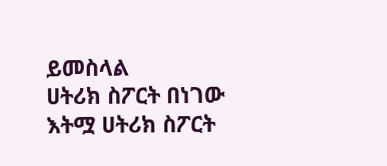ይመስላል
ሀትሪክ ስፖርት በነገው እትሟ ሀትሪክ ስፖርት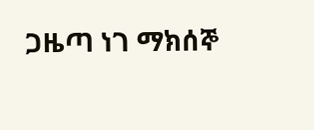ጋዜጣ ነገ ማክሰኞ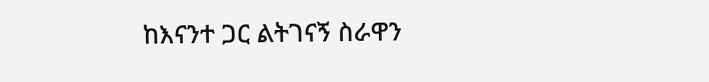ከእናንተ ጋር ልትገናኝ ስራዋን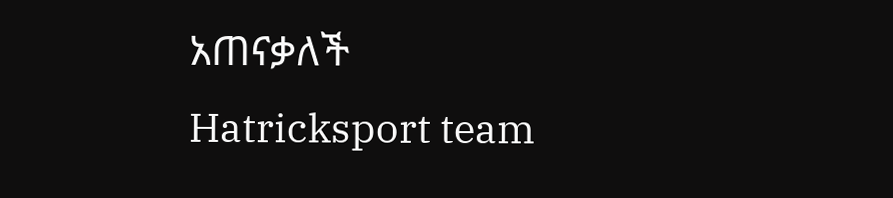አጠናቃለች
Hatricksport team